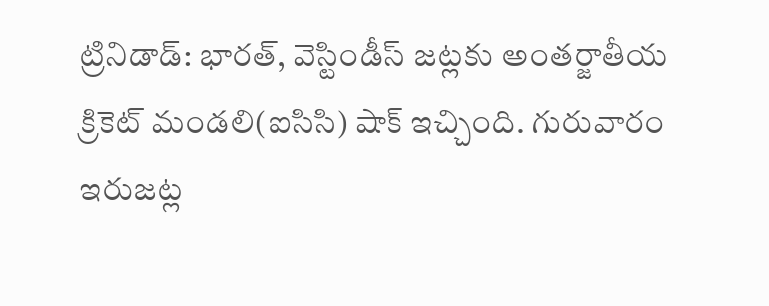ట్రినిడాడ్: భారత్, వెస్టిండీస్ జట్లకు అంతర్జాతీయ క్రికెట్ మండలి(ఐసిసి) షాక్ ఇచ్చింది. గురువారం ఇరుజట్ల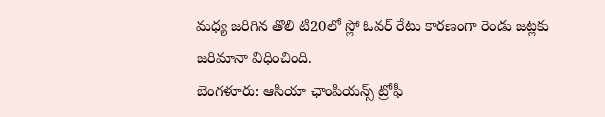మధ్య జరిగిన తొలి టి20లో స్లో ఓవర్ రేటు కారణంగా రెండు జట్లకు జరిమానా విధించింది.
బెంగళూరు: ఆసియా ఛాంపియన్స్ ట్రోఫీ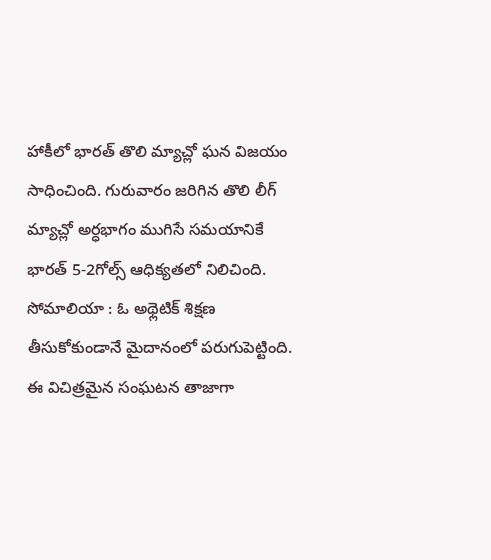హాకీలో భారత్ తొలి మ్యాచ్లో ఘన విజయం సాధించింది. గురువారం జరిగిన తొలి లీగ్ మ్యాచ్లో అర్ధభాగం ముగిసే సమయానికే భారత్ 5-2గోల్స్ ఆధిక్యతలో నిలిచింది.
సోమాలియా : ఓ అథ్లెటిక్ శిక్షణ తీసుకోకుండానే మైదానంలో పరుగుపెట్టింది. ఈ విచిత్రమైన సంఘటన తాజాగా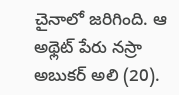చైనాలో జరిగింది. ఆ అథ్లెట్ పేరు నస్రా అబుకర్ అలి (20).